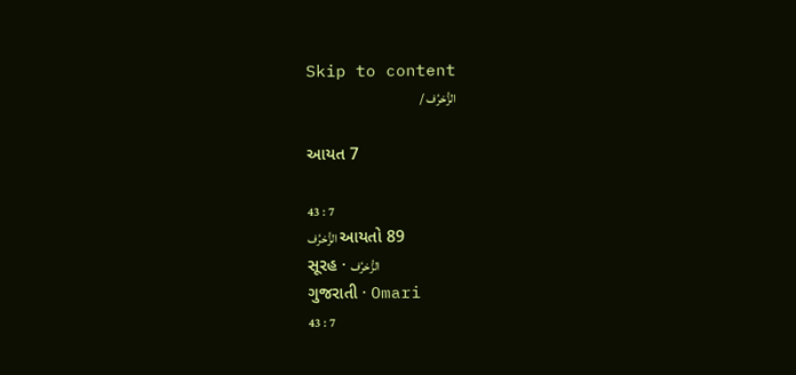Skip to content
الزُّخرُف /

આયત 7

43 : 7
الزُّخرُف આયતો 89
સૂરહ · الزُّخرُف
ગુજરાતી · Omari
43 : 7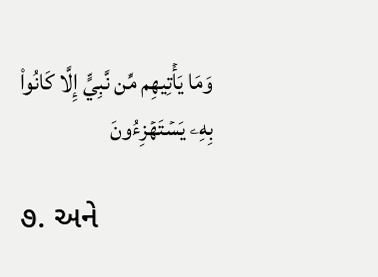وَمَا يَأۡتِيهِم مِّن نَّبِيٍّ إِلَّا كَانُواْ بِهِۦ يَسۡتَهۡزِءُونَ

૭. અને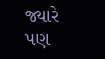જ્યારે પણ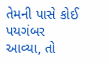તેમની પાસે કોઈ પયગંબર આવ્યા, તો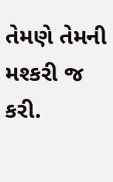તેમણે તેમની મશ્કરી જ કરી.